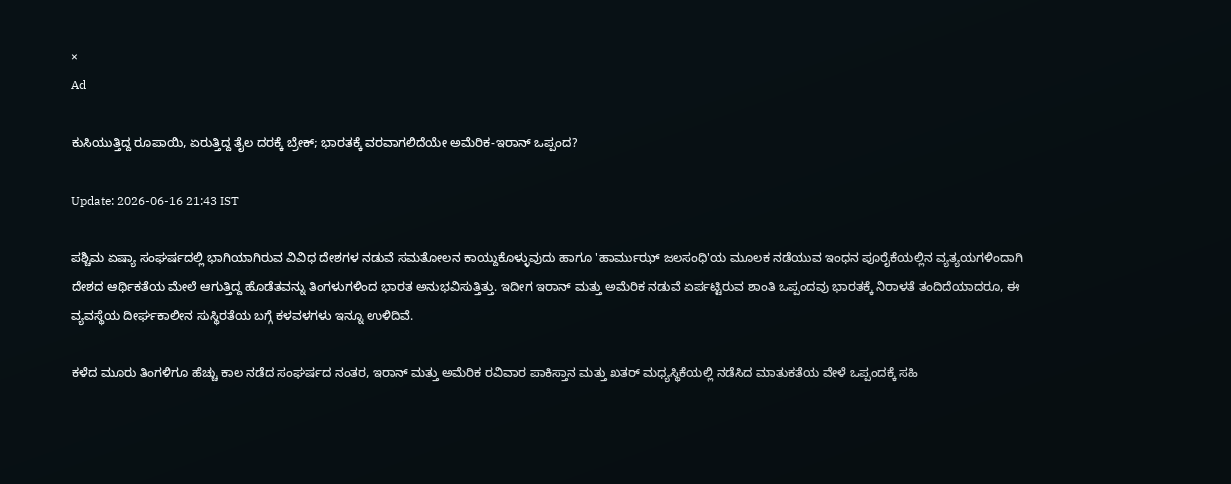×
Ad

ಕುಸಿಯುತ್ತಿದ್ದ ರೂಪಾಯಿ, ಏರುತ್ತಿದ್ದ ತೈಲ ದರಕ್ಕೆ ಬ್ರೇಕ್; ಭಾರತಕ್ಕೆ ವರವಾಗಲಿದೆಯೇ ಅಮೆರಿಕ-ಇರಾನ್ ಒಪ್ಪಂದ?

Update: 2026-06-16 21:43 IST

ಪಶ್ಚಿಮ ಏಷ್ಯಾ ಸಂಘರ್ಷದಲ್ಲಿ ಭಾಗಿಯಾಗಿರುವ ವಿವಿಧ ದೇಶಗಳ ನಡುವೆ ಸಮತೋಲನ ಕಾಯ್ದುಕೊಳ್ಳುವುದು ಹಾಗೂ 'ಹಾರ್ಮುಝ್ ಜಲಸಂಧಿ'ಯ ಮೂಲಕ ನಡೆಯುವ ಇಂಧನ ಪೂರೈಕೆಯಲ್ಲಿನ ವ್ಯತ್ಯಯಗಳಿಂದಾಗಿ ದೇಶದ ಆರ್ಥಿಕತೆಯ ಮೇಲೆ ಆಗುತ್ತಿದ್ದ ಹೊಡೆತವನ್ನು ತಿಂಗಳುಗಳಿಂದ ಭಾರತ ಅನುಭವಿಸುತ್ತಿತ್ತು. ಇದೀಗ ಇರಾನ್ ಮತ್ತು ಅಮೆರಿಕ ನಡುವೆ ಏರ್ಪಟ್ಟಿರುವ ಶಾಂತಿ ಒಪ್ಪಂದವು ಭಾರತಕ್ಕೆ ನಿರಾಳತೆ ತಂದಿದೆಯಾದರೂ, ಈ ವ್ಯವಸ್ಥೆಯ ದೀರ್ಘಕಾಲೀನ ಸುಸ್ಥಿರತೆಯ ಬಗ್ಗೆ ಕಳವಳಗಳು ಇನ್ನೂ ಉಳಿದಿವೆ.

ಕಳೆದ ಮೂರು ತಿಂಗಳಿಗೂ ಹೆಚ್ಚು ಕಾಲ ನಡೆದ ಸಂಘರ್ಷದ ನಂತರ, ಇರಾನ್ ಮತ್ತು ಅಮೆರಿಕ ರವಿವಾರ ಪಾಕಿಸ್ತಾನ ಮತ್ತು ಖತರ್ ಮಧ್ಯಸ್ಥಿಕೆಯಲ್ಲಿ ನಡೆಸಿದ ಮಾತುಕತೆಯ ವೇಳೆ ಒಪ್ಪಂದಕ್ಕೆ ಸಹಿ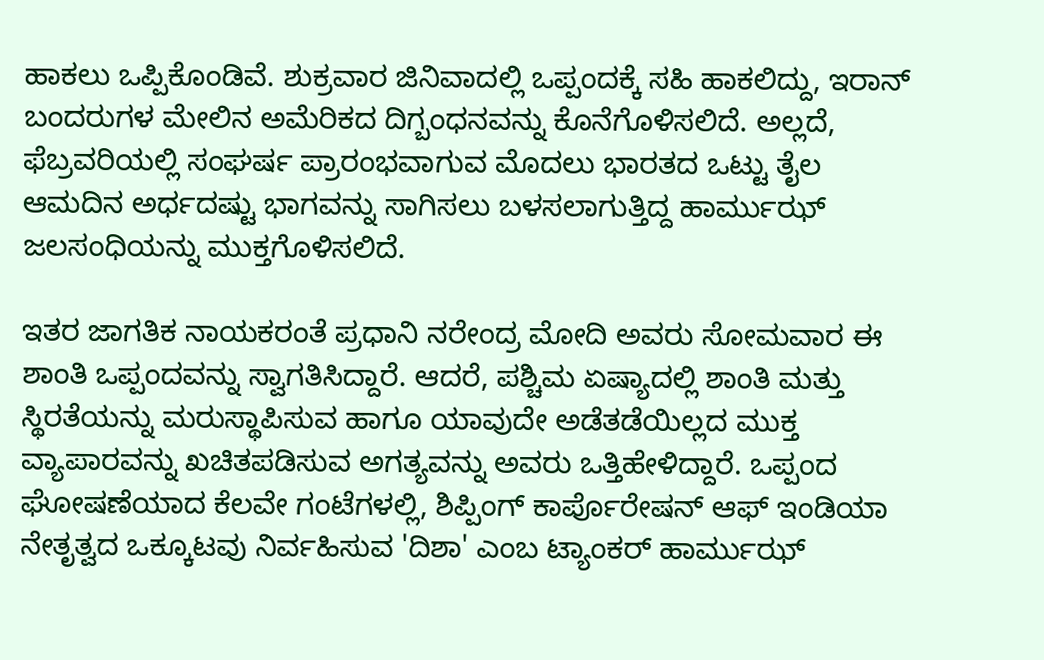ಹಾಕಲು ಒಪ್ಪಿಕೊಂಡಿವೆ. ಶುಕ್ರವಾರ ಜಿನಿವಾದಲ್ಲಿ ಒಪ್ಪಂದಕ್ಕೆ ಸಹಿ ಹಾಕಲಿದ್ದು, ಇರಾನ್ ಬಂದರುಗಳ ಮೇಲಿನ ಅಮೆರಿಕದ ದಿಗ್ಬಂಧನವನ್ನು ಕೊನೆಗೊಳಿಸಲಿದೆ. ಅಲ್ಲದೆ, ಫೆಬ್ರವರಿಯಲ್ಲಿ ಸಂಘರ್ಷ ಪ್ರಾರಂಭವಾಗುವ ಮೊದಲು ಭಾರತದ ಒಟ್ಟು ತೈಲ ಆಮದಿನ ಅರ್ಧದಷ್ಟು ಭಾಗವನ್ನು ಸಾಗಿಸಲು ಬಳಸಲಾಗುತ್ತಿದ್ದ ಹಾರ್ಮುಝ್ ಜಲಸಂಧಿಯನ್ನು ಮುಕ್ತಗೊಳಿಸಲಿದೆ.

ಇತರ ಜಾಗತಿಕ ನಾಯಕರಂತೆ ಪ್ರಧಾನಿ ನರೇಂದ್ರ ಮೋದಿ ಅವರು ಸೋಮವಾರ ಈ ಶಾಂತಿ ಒಪ್ಪಂದವನ್ನು ಸ್ವಾಗತಿಸಿದ್ದಾರೆ. ಆದರೆ, ಪಶ್ಚಿಮ ಏಷ್ಯಾದಲ್ಲಿ ಶಾಂತಿ ಮತ್ತು ಸ್ಥಿರತೆಯನ್ನು ಮರುಸ್ಥಾಪಿಸುವ ಹಾಗೂ ಯಾವುದೇ ಅಡೆತಡೆಯಿಲ್ಲದ ಮುಕ್ತ ವ್ಯಾಪಾರವನ್ನು ಖಚಿತಪಡಿಸುವ ಅಗತ್ಯವನ್ನು ಅವರು ಒತ್ತಿಹೇಳಿದ್ದಾರೆ. ಒಪ್ಪಂದ ಘೋಷಣೆಯಾದ ಕೆಲವೇ ಗಂಟೆಗಳಲ್ಲಿ, ಶಿಪ್ಪಿಂಗ್ ಕಾರ್ಪೊರೇಷನ್ ಆಫ್ ಇಂಡಿಯಾ ನೇತೃತ್ವದ ಒಕ್ಕೂಟವು ನಿರ್ವಹಿಸುವ 'ದಿಶಾ' ಎಂಬ ಟ್ಯಾಂಕರ್ ಹಾರ್ಮುಝ್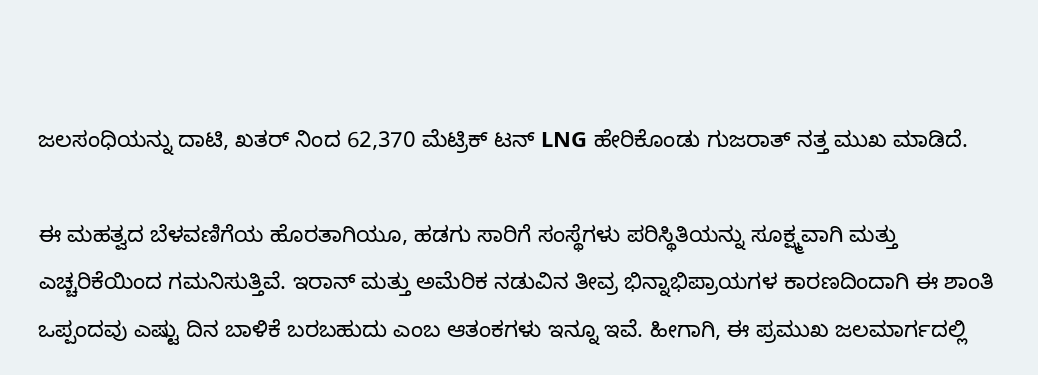ಜಲಸಂಧಿಯನ್ನು ದಾಟಿ, ಖತರ್‌ ನಿಂದ 62,370 ಮೆಟ್ರಿಕ್ ಟನ್ LNG ಹೇರಿಕೊಂಡು ಗುಜರಾತ್‌ ನತ್ತ ಮುಖ ಮಾಡಿದೆ.

ಈ ಮಹತ್ವದ ಬೆಳವಣಿಗೆಯ ಹೊರತಾಗಿಯೂ, ಹಡಗು ಸಾರಿಗೆ ಸಂಸ್ಥೆಗಳು ಪರಿಸ್ಥಿತಿಯನ್ನು ಸೂಕ್ಷ್ಮವಾಗಿ ಮತ್ತು ಎಚ್ಚರಿಕೆಯಿಂದ ಗಮನಿಸುತ್ತಿವೆ. ಇರಾನ್ ಮತ್ತು ಅಮೆರಿಕ ನಡುವಿನ ತೀವ್ರ ಭಿನ್ನಾಭಿಪ್ರಾಯಗಳ ಕಾರಣದಿಂದಾಗಿ ಈ ಶಾಂತಿ ಒಪ್ಪಂದವು ಎಷ್ಟು ದಿನ ಬಾಳಿಕೆ ಬರಬಹುದು ಎಂಬ ಆತಂಕಗಳು ಇನ್ನೂ ಇವೆ. ಹೀಗಾಗಿ, ಈ ಪ್ರಮುಖ ಜಲಮಾರ್ಗದಲ್ಲಿ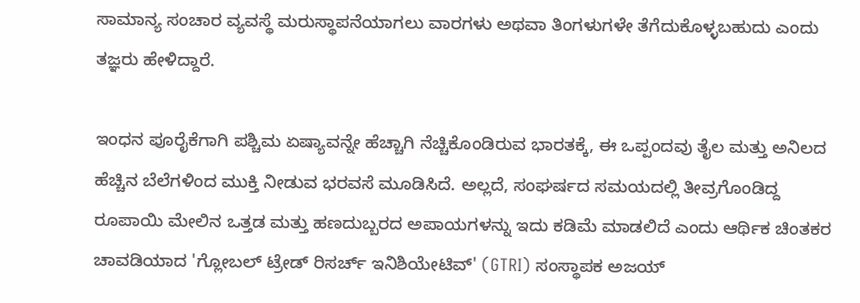ಸಾಮಾನ್ಯ ಸಂಚಾರ ವ್ಯವಸ್ಥೆ ಮರುಸ್ಥಾಪನೆಯಾಗಲು ವಾರಗಳು ಅಥವಾ ತಿಂಗಳುಗಳೇ ತೆಗೆದುಕೊಳ್ಳಬಹುದು ಎಂದು ತಜ್ಞರು ಹೇಳಿದ್ದಾರೆ.

ಇಂಧನ ಪೂರೈಕೆಗಾಗಿ ಪಶ್ಚಿಮ ಏಷ್ಯಾವನ್ನೇ ಹೆಚ್ಚಾಗಿ ನೆಚ್ಚಿಕೊಂಡಿರುವ ಭಾರತಕ್ಕೆ, ಈ ಒಪ್ಪಂದವು ತೈಲ ಮತ್ತು ಅನಿಲದ ಹೆಚ್ಚಿನ ಬೆಲೆಗಳಿಂದ ಮುಕ್ತಿ ನೀಡುವ ಭರವಸೆ ಮೂಡಿಸಿದೆ. ಅಲ್ಲದೆ, ಸಂಘರ್ಷದ ಸಮಯದಲ್ಲಿ ತೀವ್ರಗೊಂಡಿದ್ದ ರೂಪಾಯಿ ಮೇಲಿನ ಒತ್ತಡ ಮತ್ತು ಹಣದುಬ್ಬರದ ಅಪಾಯಗಳನ್ನು ಇದು ಕಡಿಮೆ ಮಾಡಲಿದೆ ಎಂದು ಆರ್ಥಿಕ ಚಿಂತಕರ ಚಾವಡಿಯಾದ 'ಗ್ಲೋಬಲ್ ಟ್ರೇಡ್ ರಿಸರ್ಚ್ ಇನಿಶಿಯೇಟಿವ್' (GTRI) ಸಂಸ್ಥಾಪಕ ಅಜಯ್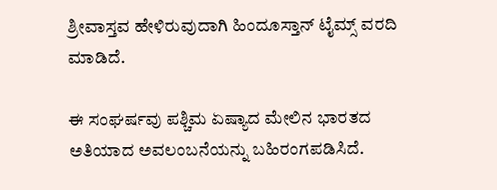ಶ್ರೀವಾಸ್ತವ ಹೇಳಿರುವುದಾಗಿ ಹಿಂದೂಸ್ತಾನ್ ಟೈಮ್ಸ್ ವರದಿ ಮಾಡಿದೆ.

ಈ ಸಂಘರ್ಷವು ಪಶ್ಚಿಮ ಏಷ್ಯಾದ ಮೇಲಿನ ಭಾರತದ ಅತಿಯಾದ ಅವಲಂಬನೆಯನ್ನು ಬಹಿರಂಗಪಡಿಸಿದೆ.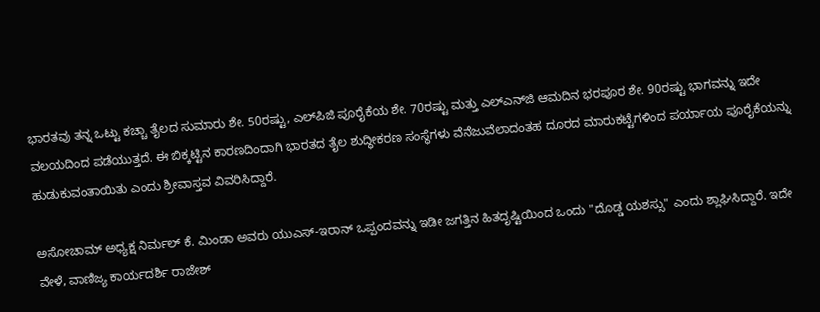ಭಾರತವು ತನ್ನ ಒಟ್ಟು ಕಚ್ಚಾ ತೈಲದ ಸುಮಾರು ಶೇ. 50ರಷ್ಟು, ಎಲ್‌ಪಿಜಿ ಪೂರೈಕೆಯ ಶೇ. 70ರಷ್ಟು ಮತ್ತು ಎಲ್‌ಎನ್‌ಜಿ ಆಮದಿನ ಭರಪೂರ ಶೇ. 90ರಷ್ಟು ಭಾಗವನ್ನು ಇದೇ ವಲಯದಿಂದ ಪಡೆಯುತ್ತದೆ. ಈ ಬಿಕ್ಕಟ್ಟಿನ ಕಾರಣದಿಂದಾಗಿ ಭಾರತದ ತೈಲ ಶುದ್ಧೀಕರಣ ಸಂಸ್ಥೆಗಳು ವೆನೆಜುವೆಲಾದಂತಹ ದೂರದ ಮಾರುಕಟ್ಟೆಗಳಿಂದ ಪರ್ಯಾಯ ಪೂರೈಕೆಯನ್ನು ಹುಡುಕುವಂತಾಯಿತು ಎಂದು ಶ್ರೀವಾಸ್ತವ ವಿವರಿಸಿದ್ದಾರೆ.

ಅಸೋಚಾಮ್ ಅಧ್ಯಕ್ಷ ನಿರ್ಮಲ್ ಕೆ. ಮಿಂಡಾ ಅವರು ಯುಎಸ್-ಇರಾನ್ ಒಪ್ಪಂದವನ್ನು ಇಡೀ ಜಗತ್ತಿನ ಹಿತದೃಷ್ಟಿಯಿಂದ ಒಂದು "ದೊಡ್ಡ ಯಶಸ್ಸು" ಎಂದು ಶ್ಲಾಘಿಸಿದ್ದಾರೆ. ಇದೇ ವೇಳೆ, ವಾಣಿಜ್ಯ ಕಾರ್ಯದರ್ಶಿ ರಾಜೇಶ್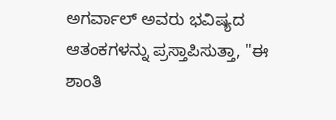ಅಗರ್ವಾಲ್ ಅವರು ಭವಿಷ್ಯದ ಆತಂಕಗಳನ್ನು ಪ್ರಸ್ತಾಪಿಸುತ್ತಾ, "ಈ ಶಾಂತಿ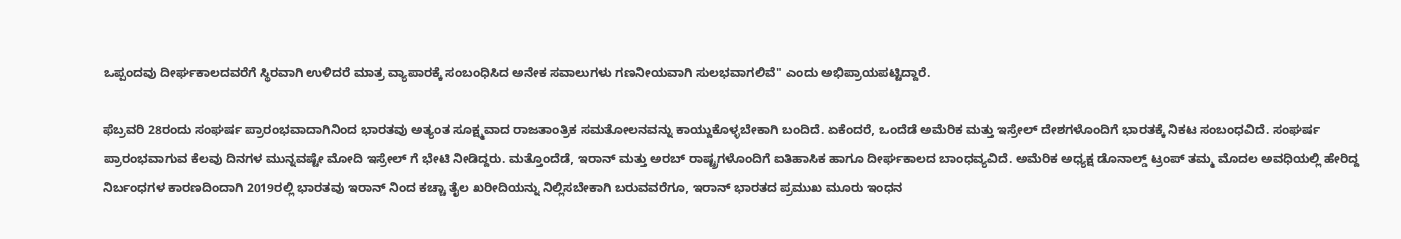ಒಪ್ಪಂದವು ದೀರ್ಘಕಾಲದವರೆಗೆ ಸ್ಥಿರವಾಗಿ ಉಳಿದರೆ ಮಾತ್ರ ವ್ಯಾಪಾರಕ್ಕೆ ಸಂಬಂಧಿಸಿದ ಅನೇಕ ಸವಾಲುಗಳು ಗಣನೀಯವಾಗಿ ಸುಲಭವಾಗಲಿವೆ" ಎಂದು ಅಭಿಪ್ರಾಯಪಟ್ಟಿದ್ದಾರೆ.

ಫೆಬ್ರವರಿ 28ರಂದು ಸಂಘರ್ಷ ಪ್ರಾರಂಭವಾದಾಗಿನಿಂದ ಭಾರತವು ಅತ್ಯಂತ ಸೂಕ್ಷ್ಮವಾದ ರಾಜತಾಂತ್ರಿಕ ಸಮತೋಲನವನ್ನು ಕಾಯ್ದುಕೊಳ್ಳಬೇಕಾಗಿ ಬಂದಿದೆ. ಏಕೆಂದರೆ, ಒಂದೆಡೆ ಅಮೆರಿಕ ಮತ್ತು ಇಸ್ರೇಲ್ ದೇಶಗಳೊಂದಿಗೆ ಭಾರತಕ್ಕೆ ನಿಕಟ ಸಂಬಂಧವಿದೆ. ಸಂಘರ್ಷ ಪ್ರಾರಂಭವಾಗುವ ಕೆಲವು ದಿನಗಳ ಮುನ್ನವಷ್ಟೇ ಮೋದಿ ಇಸ್ರೇಲ್‌ ಗೆ ಭೇಟಿ ನೀಡಿದ್ದರು. ಮತ್ತೊಂದೆಡೆ, ಇರಾನ್ ಮತ್ತು ಅರಬ್ ರಾಷ್ಟ್ರಗಳೊಂದಿಗೆ ಐತಿಹಾಸಿಕ ಹಾಗೂ ದೀರ್ಘಕಾಲದ ಬಾಂಧವ್ಯವಿದೆ. ಅಮೆರಿಕ ಅಧ್ಯಕ್ಷ ಡೊನಾಲ್ಡ್ ಟ್ರಂಪ್ ತಮ್ಮ ಮೊದಲ ಅವಧಿಯಲ್ಲಿ ಹೇರಿದ್ದ ನಿರ್ಬಂಧಗಳ ಕಾರಣದಿಂದಾಗಿ 2019ರಲ್ಲಿ ಭಾರತವು ಇರಾನ್‌ ನಿಂದ ಕಚ್ಚಾ ತೈಲ ಖರೀದಿಯನ್ನು ನಿಲ್ಲಿಸಬೇಕಾಗಿ ಬರುವವರೆಗೂ, ಇರಾನ್ ಭಾರತದ ಪ್ರಮುಖ ಮೂರು ಇಂಧನ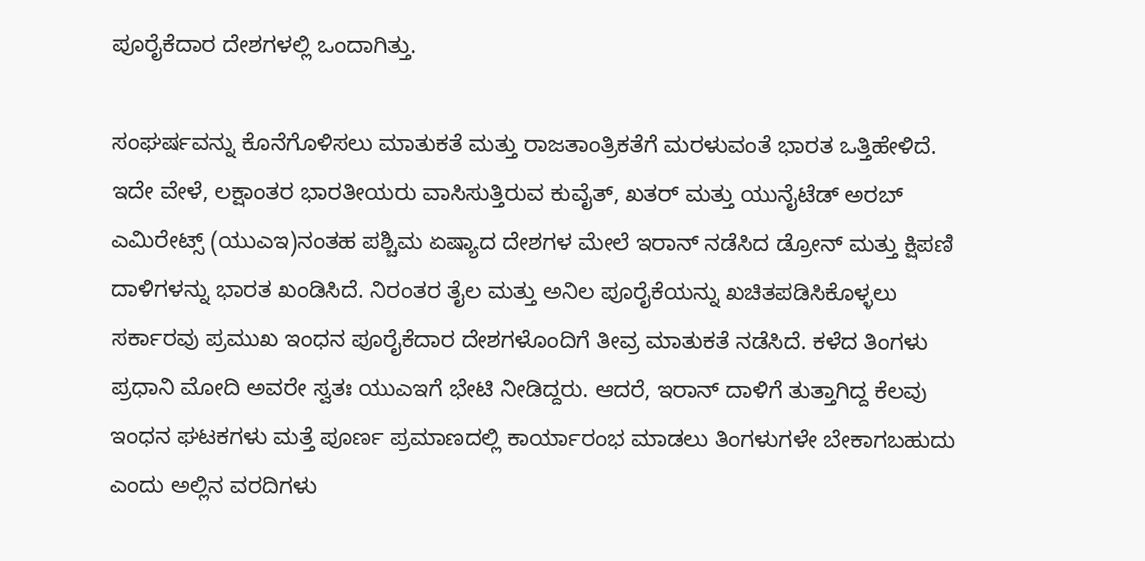ಪೂರೈಕೆದಾರ ದೇಶಗಳಲ್ಲಿ ಒಂದಾಗಿತ್ತು.

ಸಂಘರ್ಷವನ್ನು ಕೊನೆಗೊಳಿಸಲು ಮಾತುಕತೆ ಮತ್ತು ರಾಜತಾಂತ್ರಿಕತೆಗೆ ಮರಳುವಂತೆ ಭಾರತ ಒತ್ತಿಹೇಳಿದೆ. ಇದೇ ವೇಳೆ, ಲಕ್ಷಾಂತರ ಭಾರತೀಯರು ವಾಸಿಸುತ್ತಿರುವ ಕುವೈತ್, ಖತರ್ ಮತ್ತು ಯುನೈಟೆಡ್ ಅರಬ್ ಎಮಿರೇಟ್ಸ್ (ಯುಎಇ)ನಂತಹ ಪಶ್ಚಿಮ ಏಷ್ಯಾದ ದೇಶಗಳ ಮೇಲೆ ಇರಾನ್ ನಡೆಸಿದ ಡ್ರೋನ್ ಮತ್ತು ಕ್ಷಿಪಣಿ ದಾಳಿಗಳನ್ನು ಭಾರತ ಖಂಡಿಸಿದೆ. ನಿರಂತರ ತೈಲ ಮತ್ತು ಅನಿಲ ಪೂರೈಕೆಯನ್ನು ಖಚಿತಪಡಿಸಿಕೊಳ್ಳಲು ಸರ್ಕಾರವು ಪ್ರಮುಖ ಇಂಧನ ಪೂರೈಕೆದಾರ ದೇಶಗಳೊಂದಿಗೆ ತೀವ್ರ ಮಾತುಕತೆ ನಡೆಸಿದೆ. ಕಳೆದ ತಿಂಗಳು ಪ್ರಧಾನಿ ಮೋದಿ ಅವರೇ ಸ್ವತಃ ಯುಎಇಗೆ ಭೇಟಿ ನೀಡಿದ್ದರು. ಆದರೆ, ಇರಾನ್ ದಾಳಿಗೆ ತುತ್ತಾಗಿದ್ದ ಕೆಲವು ಇಂಧನ ಘಟಕಗಳು ಮತ್ತೆ ಪೂರ್ಣ ಪ್ರಮಾಣದಲ್ಲಿ ಕಾರ್ಯಾರಂಭ ಮಾಡಲು ತಿಂಗಳುಗಳೇ ಬೇಕಾಗಬಹುದು ಎಂದು ಅಲ್ಲಿನ ವರದಿಗಳು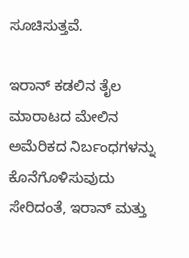ಸೂಚಿಸುತ್ತವೆ.

ಇರಾನ್ ಕಡಲಿನ ತೈಲ ಮಾರಾಟದ ಮೇಲಿನ ಅಮೆರಿಕದ ನಿರ್ಬಂಧಗಳನ್ನು ಕೊನೆಗೊಳಿಸುವುದು ಸೇರಿದಂತೆ, ಇರಾನ್ ಮತ್ತು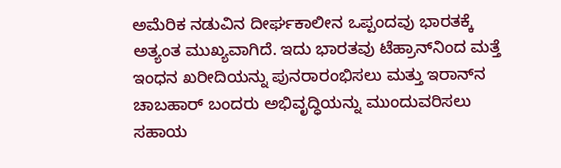ಅಮೆರಿಕ ನಡುವಿನ ದೀರ್ಘಕಾಲೀನ ಒಪ್ಪಂದವು ಭಾರತಕ್ಕೆ ಅತ್ಯಂತ ಮುಖ್ಯವಾಗಿದೆ. ಇದು ಭಾರತವು ಟೆಹ್ರಾನ್‌ನಿಂದ ಮತ್ತೆ ಇಂಧನ ಖರೀದಿಯನ್ನು ಪುನರಾರಂಭಿಸಲು ಮತ್ತು ಇರಾನ್‌ನ ಚಾಬಹಾರ್ ಬಂದರು ಅಭಿವೃದ್ಧಿಯನ್ನು ಮುಂದುವರಿಸಲು ಸಹಾಯ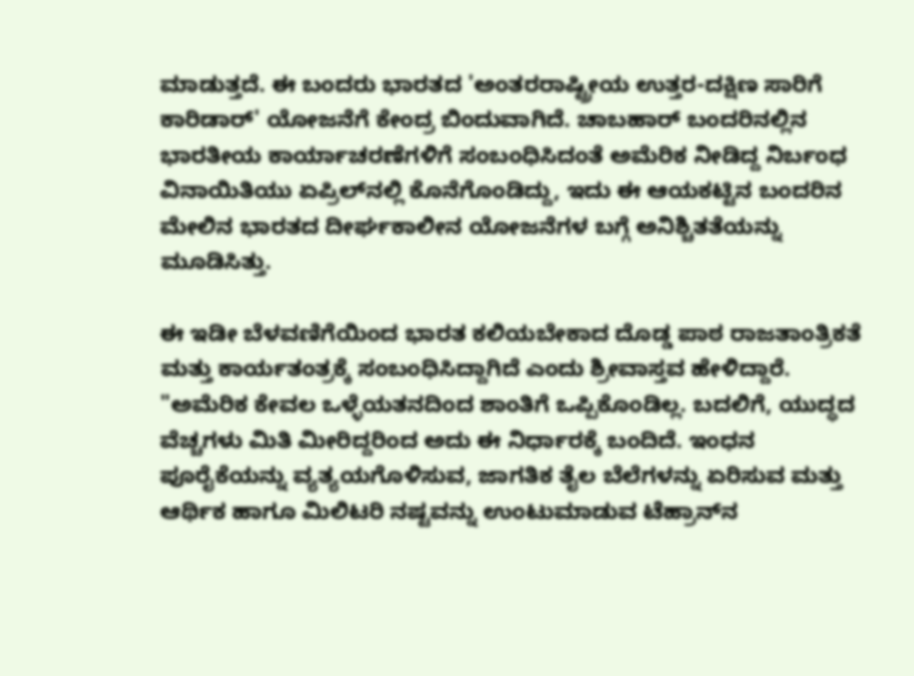ಮಾಡುತ್ತದೆ. ಈ ಬಂದರು ಭಾರತದ 'ಅಂತರರಾಷ್ಟ್ರೀಯ ಉತ್ತರ-ದಕ್ಷಿಣ ಸಾರಿಗೆ ಕಾರಿಡಾರ್' ಯೋಜನೆಗೆ ಕೇಂದ್ರ ಬಿಂದುವಾಗಿದೆ. ಚಾಬಹಾರ್ ಬಂದರಿನಲ್ಲಿನ ಭಾರತೀಯ ಕಾರ್ಯಾಚರಣೆಗಳಿಗೆ ಸಂಬಂಧಿಸಿದಂತೆ ಅಮೆರಿಕ ನೀಡಿದ್ದ ನಿರ್ಬಂಧ ವಿನಾಯಿತಿಯು ಏಪ್ರಿಲ್‌ನಲ್ಲಿ ಕೊನೆಗೊಂಡಿದ್ದು, ಇದು ಈ ಆಯಕಟ್ಟಿನ ಬಂದರಿನ ಮೇಲಿನ ಭಾರತದ ದೀರ್ಘಕಾಲೀನ ಯೋಜನೆಗಳ ಬಗ್ಗೆ ಅನಿಶ್ಚಿತತೆಯನ್ನು ಮೂಡಿಸಿತ್ತು.

ಈ ಇಡೀ ಬೆಳವಣಿಗೆಯಿಂದ ಭಾರತ ಕಲಿಯಬೇಕಾದ ದೊಡ್ಡ ಪಾಠ ರಾಜತಾಂತ್ರಿಕತೆ ಮತ್ತು ಕಾರ್ಯತಂತ್ರಕ್ಕೆ ಸಂಬಂಧಿಸಿದ್ದಾಗಿದೆ ಎಂದು ಶ್ರೀವಾಸ್ತವ ಹೇಳಿದ್ದಾರೆ. "ಅಮೆರಿಕ ಕೇವಲ ಒಳ್ಳೆಯತನದಿಂದ ಶಾಂತಿಗೆ ಒಪ್ಪಿಕೊಂಡಿಲ್ಲ. ಬದಲಿಗೆ, ಯುದ್ಧದ ವೆಚ್ಚಗಳು ಮಿತಿ ಮೀರಿದ್ದರಿಂದ ಅದು ಈ ನಿರ್ಧಾರಕ್ಕೆ ಬಂದಿದೆ. ಇಂಧನ ಪೂರೈಕೆಯನ್ನು ವ್ಯತ್ಯಯಗೊಳಿಸುವ, ಜಾಗತಿಕ ತೈಲ ಬೆಲೆಗಳನ್ನು ಏರಿಸುವ ಮತ್ತು ಆರ್ಥಿಕ ಹಾಗೂ ಮಿಲಿಟರಿ ನಷ್ಟವನ್ನು ಉಂಟುಮಾಡುವ ಟೆಹ್ರಾನ್‌ನ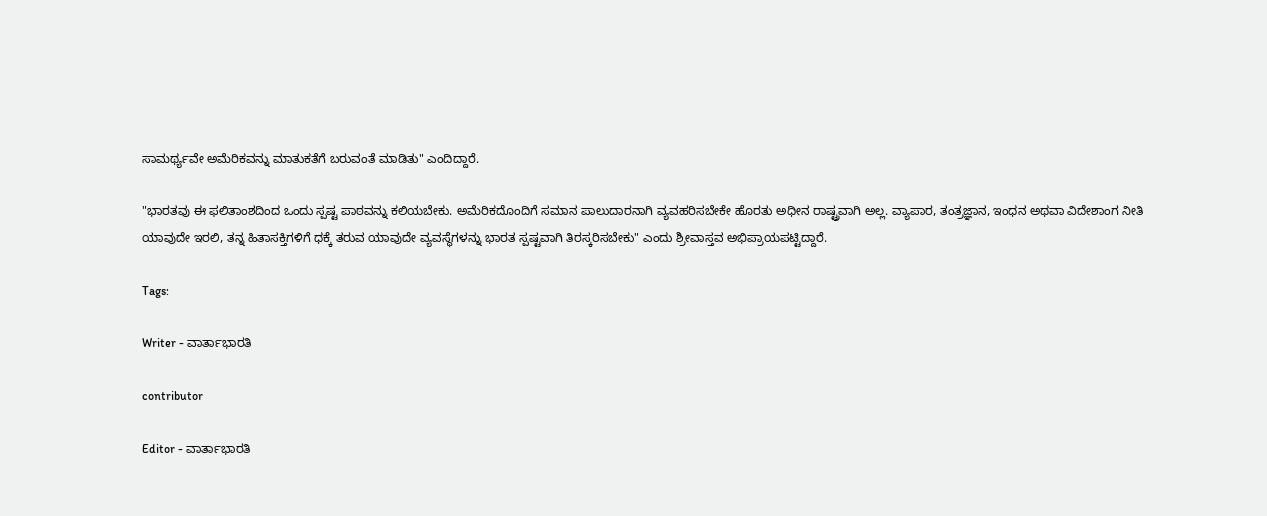ಸಾಮರ್ಥ್ಯವೇ ಅಮೆರಿಕವನ್ನು ಮಾತುಕತೆಗೆ ಬರುವಂತೆ ಮಾಡಿತು" ಎಂದಿದ್ದಾರೆ.

"ಭಾರತವು ಈ ಫಲಿತಾಂಶದಿಂದ ಒಂದು ಸ್ಪಷ್ಟ ಪಾಠವನ್ನು ಕಲಿಯಬೇಕು. ಅಮೆರಿಕದೊಂದಿಗೆ ಸಮಾನ ಪಾಲುದಾರನಾಗಿ ವ್ಯವಹರಿಸಬೇಕೇ ಹೊರತು ಅಧೀನ ರಾಷ್ಟ್ರವಾಗಿ ಅಲ್ಲ. ವ್ಯಾಪಾರ, ತಂತ್ರಜ್ಞಾನ, ಇಂಧನ ಅಥವಾ ವಿದೇಶಾಂಗ ನೀತಿ ಯಾವುದೇ ಇರಲಿ, ತನ್ನ ಹಿತಾಸಕ್ತಿಗಳಿಗೆ ಧಕ್ಕೆ ತರುವ ಯಾವುದೇ ವ್ಯವಸ್ಥೆಗಳನ್ನು ಭಾರತ ಸ್ಪಷ್ಟವಾಗಿ ತಿರಸ್ಕರಿಸಬೇಕು" ಎಂದು ಶ್ರೀವಾಸ್ತವ ಅಭಿಪ್ರಾಯಪಟ್ಟಿದ್ದಾರೆ.

Tags:

Writer - ವಾರ್ತಾಭಾರತಿ

contributor

Editor - ವಾರ್ತಾಭಾರತಿ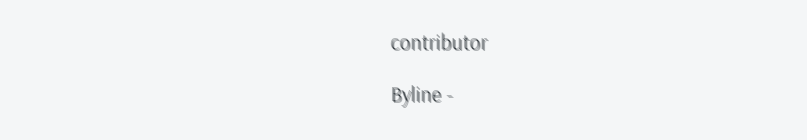contributor

Byline -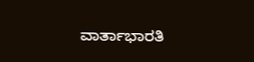ವಾರ್ತಾಭಾರತಿ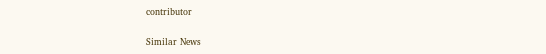contributor

Similar News